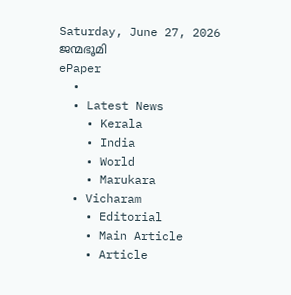Saturday, June 27, 2026
ജന്മഭൂമി
ePaper
  •
  • Latest News
    • Kerala
    • India
    • World
    • Marukara
  • Vicharam
    • Editorial
    • Main Article
    • Article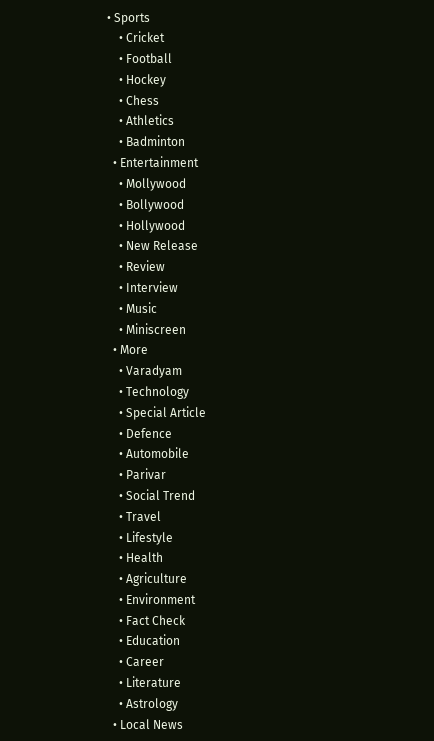• Sports
    • Cricket
    • Football
    • Hockey
    • Chess
    • Athletics
    • Badminton
  • Entertainment
    • Mollywood
    • Bollywood
    • Hollywood
    • New Release
    • Review
    • Interview
    • Music
    • Miniscreen
  • More
    • Varadyam
    • Technology
    • Special Article
    • Defence
    • Automobile
    • Parivar
    • Social Trend
    • Travel
    • Lifestyle
    • Health
    • Agriculture
    • Environment
    • Fact Check
    • Education
    • Career
    • Literature
    • Astrology
  • Local News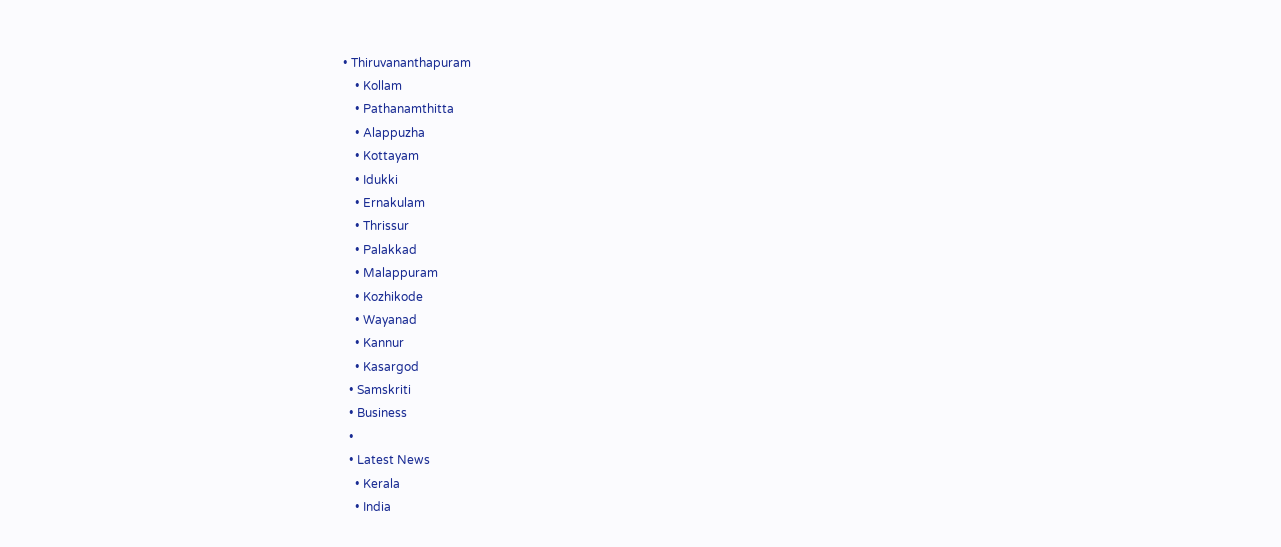• Thiruvananthapuram
    • Kollam
    • Pathanamthitta
    • Alappuzha
    • Kottayam
    • Idukki
    • Ernakulam
    • Thrissur
    • Palakkad
    • Malappuram
    • Kozhikode
    • Wayanad
    • Kannur
    • Kasargod
  • Samskriti
  • Business
  •
  • Latest News
    • Kerala
    • India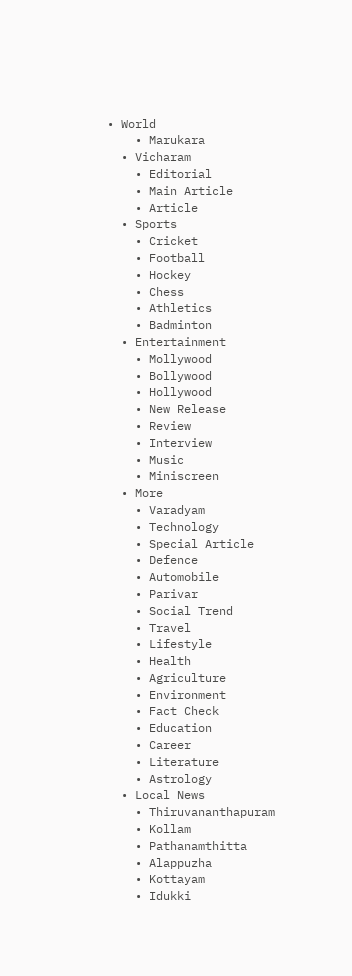• World
    • Marukara
  • Vicharam
    • Editorial
    • Main Article
    • Article
  • Sports
    • Cricket
    • Football
    • Hockey
    • Chess
    • Athletics
    • Badminton
  • Entertainment
    • Mollywood
    • Bollywood
    • Hollywood
    • New Release
    • Review
    • Interview
    • Music
    • Miniscreen
  • More
    • Varadyam
    • Technology
    • Special Article
    • Defence
    • Automobile
    • Parivar
    • Social Trend
    • Travel
    • Lifestyle
    • Health
    • Agriculture
    • Environment
    • Fact Check
    • Education
    • Career
    • Literature
    • Astrology
  • Local News
    • Thiruvananthapuram
    • Kollam
    • Pathanamthitta
    • Alappuzha
    • Kottayam
    • Idukki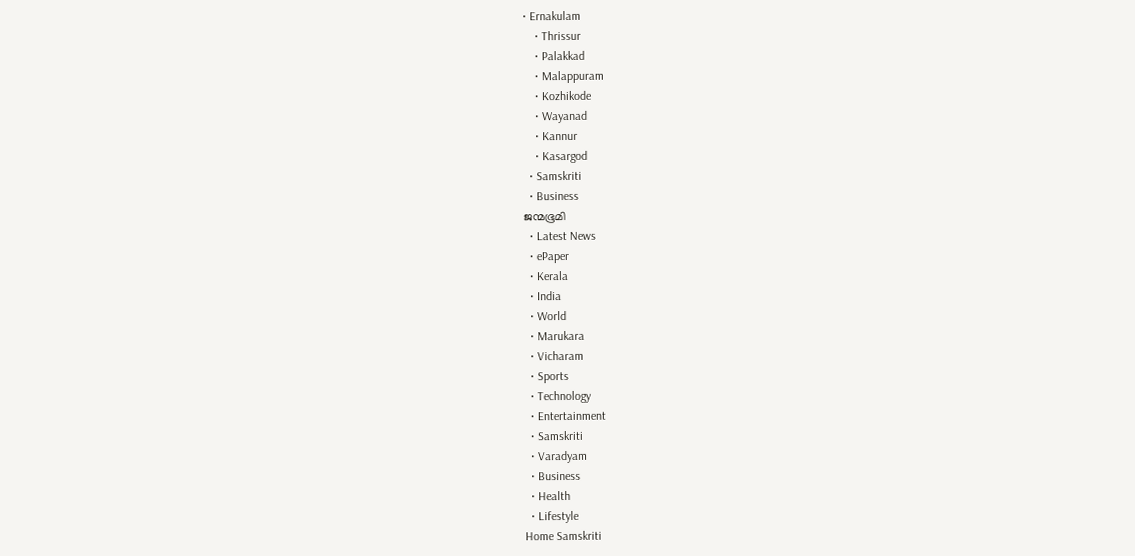• Ernakulam
    • Thrissur
    • Palakkad
    • Malappuram
    • Kozhikode
    • Wayanad
    • Kannur
    • Kasargod
  • Samskriti
  • Business
ജന്മഭൂമി
  • Latest News
  • ePaper
  • Kerala
  • India
  • World
  • Marukara
  • Vicharam
  • Sports
  • Technology
  • Entertainment
  • Samskriti
  • Varadyam
  • Business
  • Health
  • Lifestyle
Home Samskriti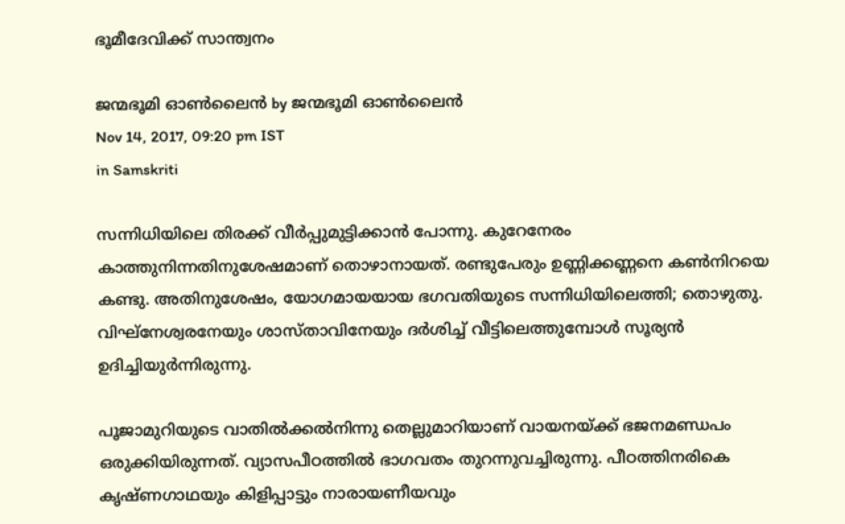ഭൂമീദേവിക്ക് സാന്ത്വനം

ജന്മഭൂമി ഓണ്‍ലൈന്‍ by ജന്മഭൂമി ഓണ്‍ലൈന്‍
Nov 14, 2017, 09:20 pm IST
in Samskriti

സന്നിധിയിലെ തിരക്ക് വീര്‍പ്പുമുട്ടിക്കാന്‍ പോന്നു. കുറേനേരം കാത്തുനിന്നതിനുശേഷമാണ് തൊഴാനായത്. രണ്ടുപേരും ഉണ്ണിക്കണ്ണനെ കണ്‍നിറയെ കണ്ടു. അതിനുശേഷം, യോഗമായയായ ഭഗവതിയുടെ സന്നിധിയിലെത്തി; തൊഴുതു. വിഘ്‌നേശ്വരനേയും ശാസ്താവിനേയും ദര്‍ശിച്ച് വീട്ടിലെത്തുമ്പോള്‍ സൂര്യന്‍ ഉദിച്ചിയുര്‍ന്നിരുന്നു.

പൂജാമുറിയുടെ വാതില്‍ക്കല്‍നിന്നു തെല്ലുമാറിയാണ് വായനയ്‌ക്ക് ഭജനമണ്ഡപം ഒരുക്കിയിരുന്നത്. വ്യാസപീഠത്തില്‍ ഭാഗവതം തുറന്നുവച്ചിരുന്നു. പീഠത്തിനരികെ കൃഷ്ണഗാഥയും കിളിപ്പാട്ടും നാരായണീയവും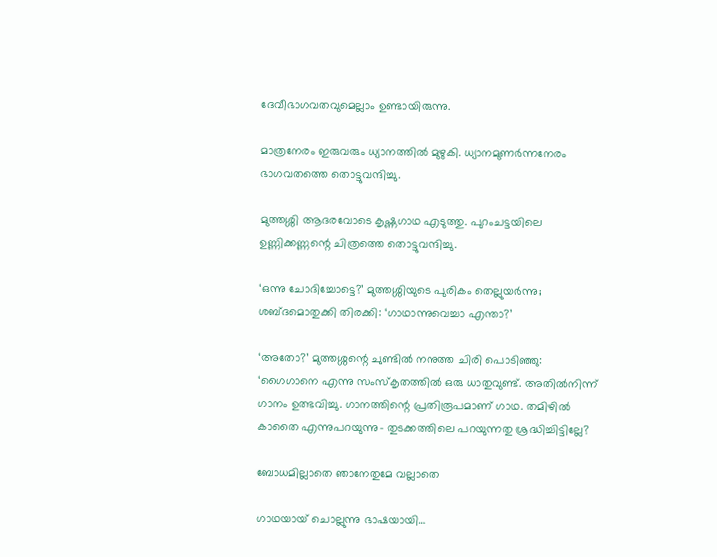ദേവീഭാഗവതവുമെല്ലാം ഉണ്ടായിരുന്നു.

മാത്രനേരം ഇരുവരും ധ്യാനത്തില്‍ മുഴുകി. ധ്യാനമുണര്‍ന്നനേരം ഭാഗവതത്തെ തൊട്ടുവന്ദിച്ചു.

മുത്തശ്ശി ആദരവോടെ കൃഷ്ണഗാഥ എടുത്തു. പുറംചട്ടയിലെ ഉണ്ണിക്കണ്ണന്റെ ചിത്രത്തെ തൊട്ടുവന്ദിച്ചു.

‘ഒന്നു ചോദിച്ചോട്ടെ?’ മുത്തശ്ശിയുടെ പുരികം തെല്ലുയര്‍ന്നു; ശബ്ദമൊതുക്കി തിരക്കി: ‘ഗാഥാന്നുവെച്ചാ എന്താ?’

‘അതോ?’ മുത്തശ്ശന്റെ ചുണ്ടില്‍ നനുത്ത ചിരി പൊടിഞ്ഞു: ‘ഗൈഗാനെ എന്നു സംസ്‌കൃതത്തില്‍ ഒരു ധാതുവുണ്ട്. അതില്‍നിന്ന് ഗാനം ഉത്ഭവിച്ചു. ഗാനത്തിന്റെ പ്രതിരൂപമാണ് ഗാഥ. തമിഴില്‍ കാതൈ എന്നുപറയുന്നു- തുടക്കത്തിലെ പറയുന്നതു ശ്രദ്ധിച്ചിട്ടില്ലേ?

ബോധമില്ലാതെ ഞാനേതുമേ വല്ലാതെ

ഗാഥയായ് ചൊല്ലുന്നു ഭാഷയായി…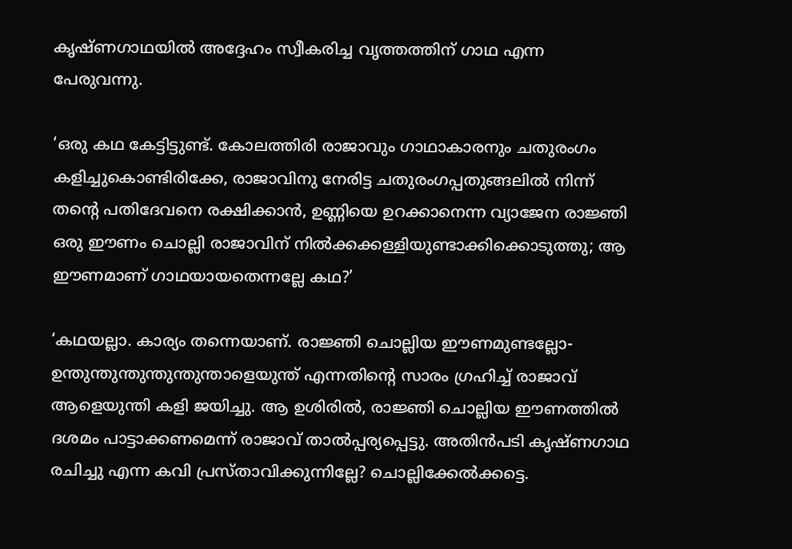കൃഷ്ണഗാഥയില്‍ അദ്ദേഹം സ്വീകരിച്ച വൃത്തത്തിന് ഗാഥ എന്ന പേരുവന്നു.

‘ഒരു കഥ കേട്ടിട്ടുണ്ട്. കോലത്തിരി രാജാവും ഗാഥാകാരനും ചതുരംഗം കളിച്ചുകൊണ്ടിരിക്കേ, രാജാവിനു നേരിട്ട ചതുരംഗപ്പതുങ്ങലില്‍ നിന്ന് തന്റെ പതിദേവനെ രക്ഷിക്കാന്‍, ഉണ്ണിയെ ഉറക്കാനെന്ന വ്യാജേന രാജ്ഞി ഒരു ഈണം ചൊല്ലി രാജാവിന് നില്‍ക്കക്കള്ളിയുണ്ടാക്കിക്കൊടുത്തു; ആ ഈണമാണ് ഗാഥയായതെന്നല്ലേ കഥ?’

‘കഥയല്ലാ. കാര്യം തന്നെയാണ്. രാജ്ഞി ചൊല്ലിയ ഈണമുണ്ടല്ലോ-ഉന്തുന്തുന്തുന്തുന്തുന്താളെയുന്ത് എന്നതിന്റെ സാരം ഗ്രഹിച്ച് രാജാവ് ആളെയുന്തി കളി ജയിച്ചു. ആ ഉശിരില്‍, രാജ്ഞി ചൊല്ലിയ ഈണത്തില്‍ ദശമം പാട്ടാക്കണമെന്ന് രാജാവ് താല്‍പ്പര്യപ്പെട്ടു. അതിന്‍പടി കൃഷ്ണഗാഥ രചിച്ചു എന്ന കവി പ്രസ്താവിക്കുന്നില്ലേ? ചൊല്ലിക്കേല്‍ക്കട്ടെ.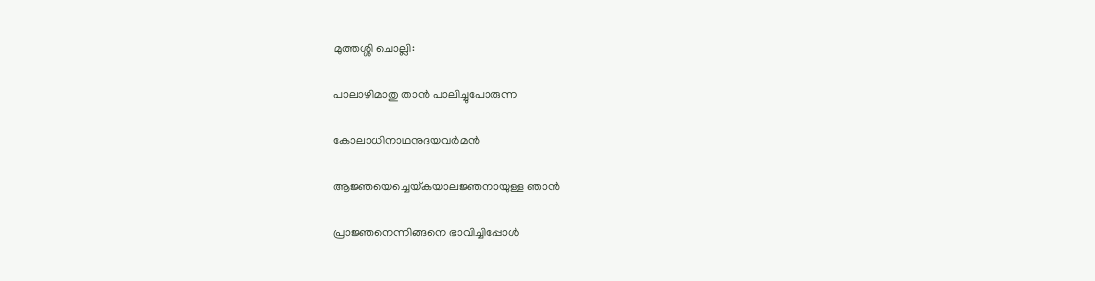മുത്തശ്ശി ചൊല്ലി:

പാലാഴിമാതു താന്‍ പാലിച്ചുപോരുന്ന

കോലാധിനാഥനുദയവര്‍മന്‍

ആജ്ഞയെച്ചെയ്‌കയാലജ്ഞനായുള്ള ഞാന്‍

പ്രാജ്ഞനെന്നിങ്ങനെ ഭാവിച്ചിപ്പോള്‍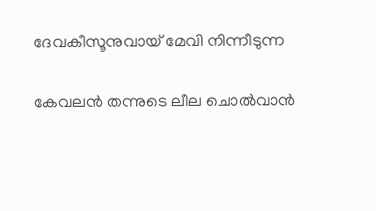ദേവകീസൂനുവായ് മേവി നിന്നീടുന്ന

കേവലന്‍ തന്നുടെ ലീല ചൊല്‍വാന്‍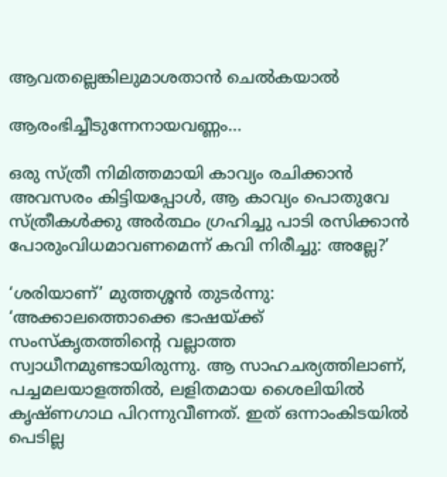ആവതല്ലെങ്കിലുമാശതാന്‍ ചെല്‍കയാല്‍

ആരംഭിച്ചീടുന്നേനായവണ്ണം…

ഒരു സ്ത്രീ നിമിത്തമായി കാവ്യം രചിക്കാന്‍ അവസരം കിട്ടിയപ്പോള്‍, ആ കാവ്യം പൊതുവേ സ്ത്രീകള്‍ക്കു അര്‍ത്ഥം ഗ്രഹിച്ചു പാടി രസിക്കാന്‍ പോരുംവിധമാവണമെന്ന് കവി നിരീച്ചു: അല്ലേ?’

‘ശരിയാണ്’ മുത്തശ്ശന്‍ തുടര്‍ന്നു: ‘അക്കാലത്തൊക്കെ ഭാഷയ്‌ക്ക് സംസ്‌കൃതത്തിന്റെ വല്ലാത്ത സ്വാധീനമുണ്ടായിരുന്നു. ആ സാഹചര്യത്തിലാണ്, പച്ചമലയാളത്തില്‍, ലളിതമായ ശൈലിയില്‍ കൃഷ്ണഗാഥ പിറന്നുവീണത്. ഇത് ഒന്നാംകിടയില്‍ പെടില്ല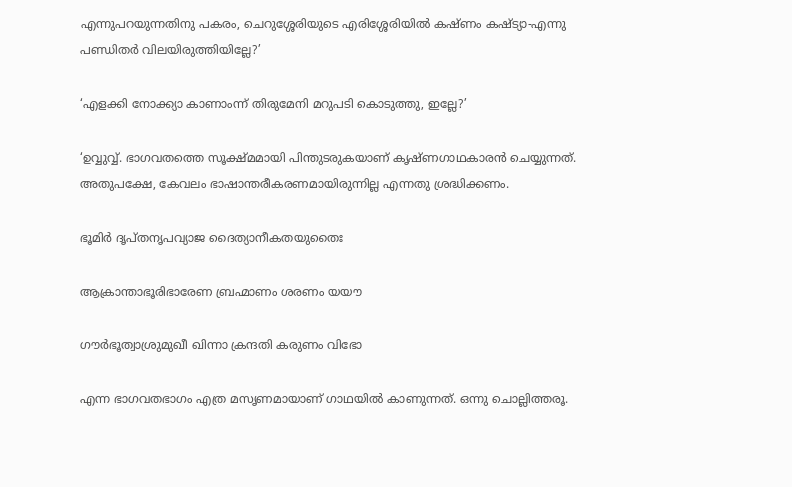എന്നുപറയുന്നതിനു പകരം, ചെറുശ്ശേരിയുടെ എരിശ്ശേരിയില്‍ കഷ്ണം കഷ്ട്യാ-എന്നു പണ്ഡിതര്‍ വിലയിരുത്തിയില്ലേ?’

‘എളക്കി നോക്ക്യാ കാണാംന്ന് തിരുമേനി മറുപടി കൊടുത്തു, ഇല്ലേ?’

‘ഉവ്വുവ്വ്. ഭാഗവതത്തെ സൂക്ഷ്മമായി പിന്തുടരുകയാണ് കൃഷ്ണഗാഥകാരന്‍ ചെയ്യുന്നത്. അതുപക്ഷേ, കേവലം ഭാഷാന്തരീകരണമായിരുന്നില്ല എന്നതു ശ്രദ്ധിക്കണം.

ഭൂമിര്‍ ദൃപ്തനൃപവ്യാജ ദൈത്യാനീകതയുതൈഃ

ആക്രാന്താഭൂരിഭാരേണ ബ്രഹ്മാണം ശരണം യയൗ

ഗൗര്‍ഭൂത്വാശ്രുമുഖീ ഖിന്നാ ക്രന്ദതി കരുണം വിഭോ

എന്ന ഭാഗവതഭാഗം എത്ര മസൃണമായാണ് ഗാഥയില്‍ കാണുന്നത്. ഒന്നു ചൊല്ലിത്തരൂ.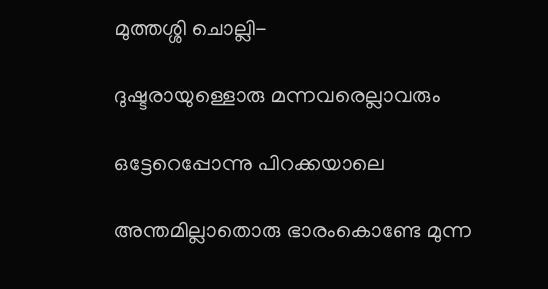മുത്തശ്ശി ചൊല്ലി-

ദുഷ്ടരായുള്ളൊരു മന്നവരെല്ലാവരും

ഒട്ടേറെപ്പോന്നു പിറക്കയാലെ

അന്തമില്ലാതൊരു ഭാരംകൊണ്ടേ മുന്ന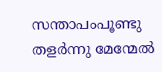സന്താപംപൂണ്ടു തളര്‍ന്നു മേന്മേല്‍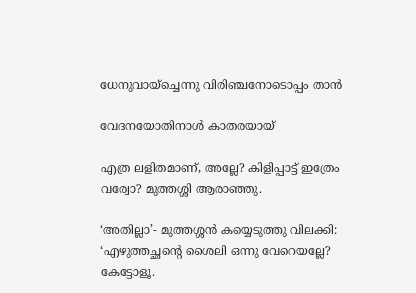ധേനുവായ്‌ച്ചെന്നു വിരിഞ്ചനോടൊപ്പം താന്‍

വേദനയോതിനാള്‍ കാതരയായ്

എത്ര ലളിതമാണ്, അല്ലേ? കിളിപ്പാട്ട് ഇത്രേം വര്വോ? മുത്തശ്ശി ആരാഞ്ഞു.

‘അതില്ലാ’- മുത്തശ്ശന്‍ കയ്യെടുത്തു വിലക്കി: ‘എഴുത്തച്ഛന്റെ ശൈലി ഒന്നു വേറെയല്ലേ? കേട്ടോളൂ.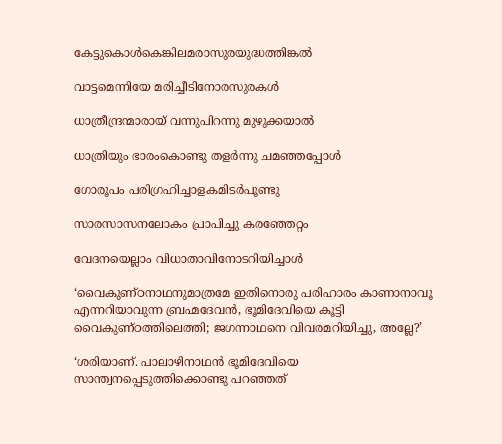കേട്ടുകൊള്‍കെങ്കിലമരാസുരയുദ്ധത്തിങ്കല്‍

വാട്ടമെന്നിയേ മരിച്ചീടിനോരസുരകള്‍

ധാത്രീന്ദ്രന്മാരായ് വന്നുപിറന്നു മുഴുക്കയാല്‍

ധാത്രിയും ഭാരംകൊണ്ടു തളര്‍ന്നു ചമഞ്ഞപ്പോള്‍

ഗോരൂപം പരിഗ്രഹിച്ചാളകമിടര്‍പൂണ്ടു

സാരസാസനലോകം പ്രാപിച്ചു കരഞ്ഞേറ്റം

വേദനയെല്ലാം വിധാതാവിനോടറിയിച്ചാള്‍

‘വൈകുണ്ഠനാഥനുമാത്രമേ ഇതിനൊരു പരിഹാരം കാണാനാവൂ എന്നറിയാവുന്ന ബ്രഹ്മദേവന്‍, ഭൂമിദേവിയെ കൂട്ടി വൈകുണ്ഠത്തിലെത്തി; ജഗന്നാഥനെ വിവരമറിയിച്ചു, അല്ലേ?’

‘ശരിയാണ്. പാലാഴിനാഥന്‍ ഭൂമിദേവിയെ സാന്ത്വനപ്പെടുത്തിക്കൊണ്ടു പറഞ്ഞത്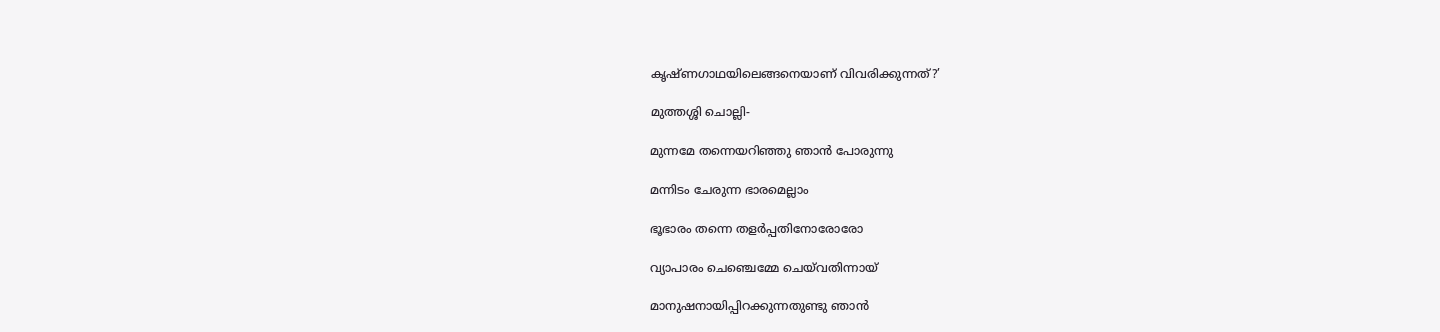കൃഷ്ണഗാഥയിലെങ്ങനെയാണ് വിവരിക്കുന്നത്?’

മുത്തശ്ശി ചൊല്ലി-

മുന്നമേ തന്നെയറിഞ്ഞു ഞാന്‍ പോരുന്നു

മന്നിടം ചേരുന്ന ഭാരമെല്ലാം

ഭൂഭാരം തന്നെ തളര്‍പ്പതിനോരോരോ

വ്യാപാരം ചെഞ്ചെമ്മേ ചെയ്‌വതിന്നായ്

മാനുഷനായിപ്പിറക്കുന്നതുണ്ടു ഞാന്‍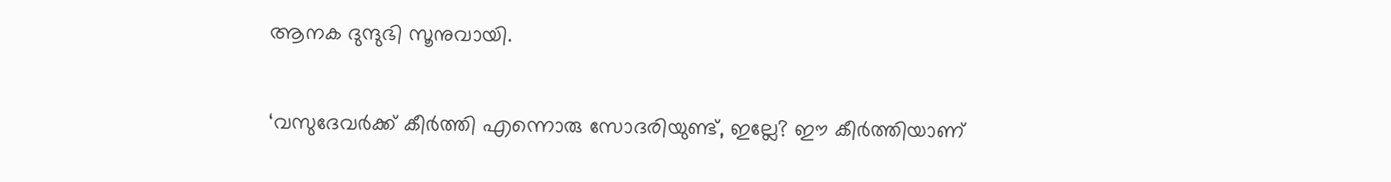ആനക ദുന്ദുഭി സൂനുവായി.

‘വസുദേവര്‍ക്ക് കീര്‍ത്തി എന്നൊരു സോദരിയുണ്ട്, ഇല്ലേ? ഈ കീര്‍ത്തിയാണ്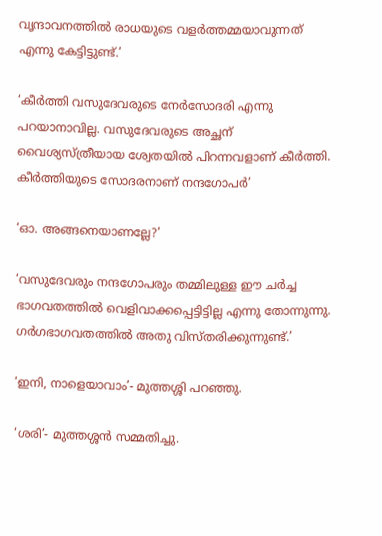വൃന്ദാവനത്തില്‍ രാധയുടെ വളര്‍ത്തമ്മയാവുന്നത് എന്നു കേട്ടിട്ടുണ്ട്.’

‘കീര്‍ത്തി വസുദേവരുടെ നേര്‍സോദരി എന്നു പറയാനാവില്ല. വസുദേവരുടെ അച്ഛന് വൈശ്യസ്ത്രീയായ ശ്വേതയില്‍ പിറന്നവളാണ് കീര്‍ത്തി. കീര്‍ത്തിയുടെ സോദരനാണ് നന്ദഗോപര്‍’

‘ഓ. അങ്ങനെയാണല്ലേ?’

‘വസുദേവരും നന്ദഗോപരും തമ്മിലുള്ള ഈ ചര്‍ച്ച ഭാഗവതത്തില്‍ വെളിവാക്കപ്പെട്ടിട്ടില്ല എന്നു തോന്നുന്നു. ഗര്‍ഗഭാഗവതത്തില്‍ അതു വിസ്തരിക്കുന്നുണ്ട്.’

‘ഇനി, നാളെയാവാം’- മുത്തശ്ശി പറഞ്ഞു.

‘ശരി’- മുത്തശ്ശന്‍ സമ്മതിച്ചു.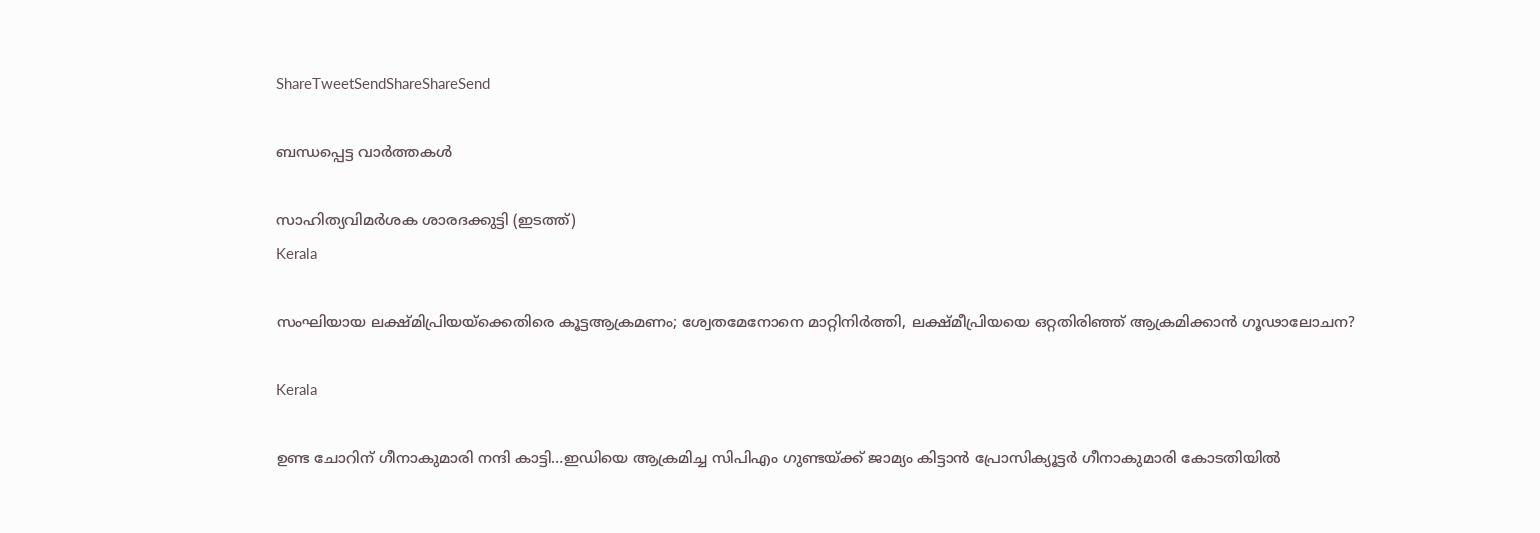ShareTweetSendShareShareSend

ബന്ധപ്പെട്ട വാര്‍ത്തകള്‍

സാഹിത്യവിമര്‍ശക ശാരദക്കുട്ടി (ഇടത്ത്)
Kerala

സംഘിയായ ലക്ഷ്മിപ്രിയയ്‌ക്കെതിരെ കൂട്ടആക്രമണം; ശ്വേതമേനോനെ മാറ്റിനിര്‍ത്തി, ലക്ഷ്മീപ്രിയയെ ഒറ്റതിരിഞ്ഞ് ആക്രമിക്കാന്‍ ഗൂഢാലോചന?

Kerala

ഉണ്ട ചോറിന് ഗീനാകുമാരി നന്ദി കാട്ടി…ഇഡിയെ ആക്രമിച്ച സിപിഎം ഗുണ്ടയ്‌ക്ക് ജാമ്യം കിട്ടാന്‍ പ്രോസിക്യൂട്ടര്‍ ഗീനാകുമാരി കോടതിയില്‍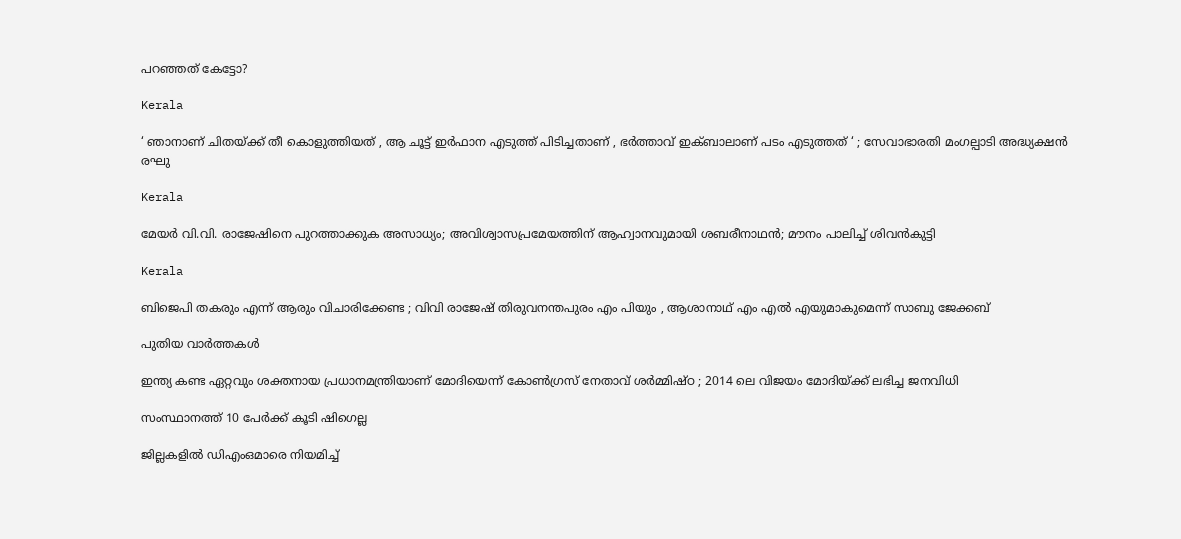പറഞ്ഞത് കേട്ടോ?

Kerala

‘ ഞാനാണ് ചിതയ്‌ക്ക് തീ കൊളുത്തിയത് , ആ ചൂട്ട് ഇർഫാന എടുത്ത് പിടിച്ചതാണ് , ഭർത്താവ് ഇക്ബാലാണ് പടം എടുത്തത് ‘ ; സേവാഭാരതി മംഗല്പാടി അദ്ധ്യക്ഷൻ രഘു

Kerala

മേയര്‍ വി.വി. രാജേഷിനെ പുറത്താക്കുക അസാധ്യം; അവിശ്വാസപ്രമേയത്തിന് ആഹ്വാനവുമായി ശബരീനാഥന്‍; മൗനം പാലിച്ച് ശിവന്‍കുട്ടി

Kerala

ബിജെപി തകരും എന്ന് ആരും വിചാരിക്കേണ്ട ; വിവി രാജേഷ് തിരുവനന്തപുരം എം പിയും , ആശാനാഥ് എം എൽ എയുമാകുമെന്ന് സാബു ജേക്കബ്

പുതിയ വാര്‍ത്തകള്‍

ഇന്ത്യ കണ്ട ഏറ്റവും ശക്തനായ പ്രധാനമന്ത്രിയാണ് മോദിയെന്ന് കോൺഗ്രസ് നേതാവ് ശർമ്മിഷ്ഠ ; 2014 ലെ വിജയം മോദിയ്‌ക്ക് ലഭിച്ച ജനവിധി

സംസ്ഥാനത്ത് 10 പേര്‍ക്ക് കൂടി ഷിഗെല്ല

ജില്ലകളില്‍ ഡിഎംഒമാരെ നിയമിച്ച്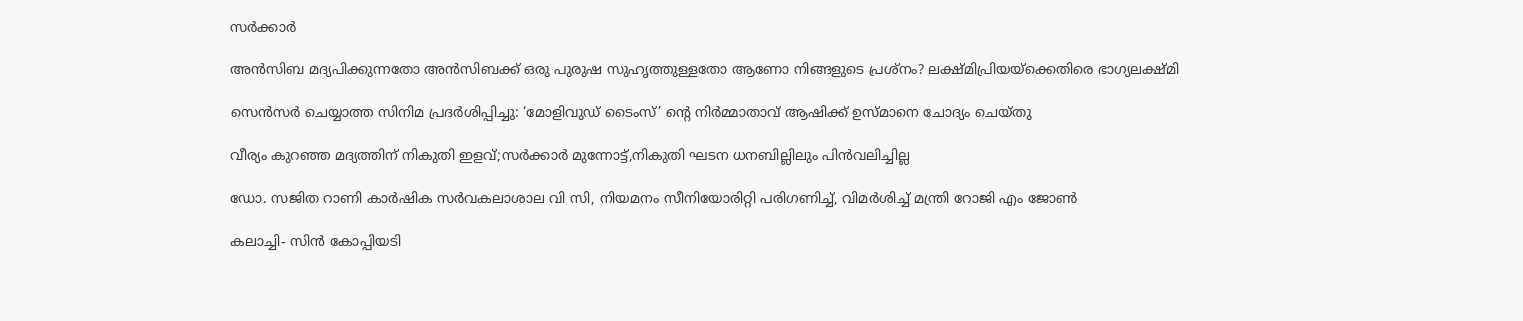സര്‍ക്കാര്‍

അൻസിബ മദ്യപിക്കുന്നതോ അൻസിബക്ക് ഒരു പുരുഷ സുഹൃത്തുള്ളതോ ആണോ നിങ്ങളുടെ പ്രശ്നം? ലക്ഷ്മിപ്രിയയ്‌ക്കെതിരെ ഭാഗ്യലക്ഷ്മി

സെന്‍സര്‍ ചെയ്യാത്ത സിനിമ പ്രദര്‍ശിപ്പിച്ചു: ‘മോളിവുഡ് ടൈംസ്’ ന്റെ നിര്‍മ്മാതാവ് ആഷിക്ക് ഉസ്മാനെ ചോദ്യം ചെയ്തു

വീര്യം കുറഞ്ഞ മദ്യത്തിന് നികുതി ഇളവ്;സര്‍ക്കാര്‍ മുന്നോട്ട്,നികുതി ഘടന ധനബില്ലിലും പിന്‍വലിച്ചില്ല

ഡോ. സജിത റാണി കാര്‍ഷിക സര്‍വകലാശാല വി സി, നിയമനം സീനിയോരിറ്റി പരിഗണിച്ച്, വിമര്‍ശിച്ച് മന്ത്രി റോജി എം ജോണ്‍

കലാച്ചി- സിന്‍ കോപ്പിയടി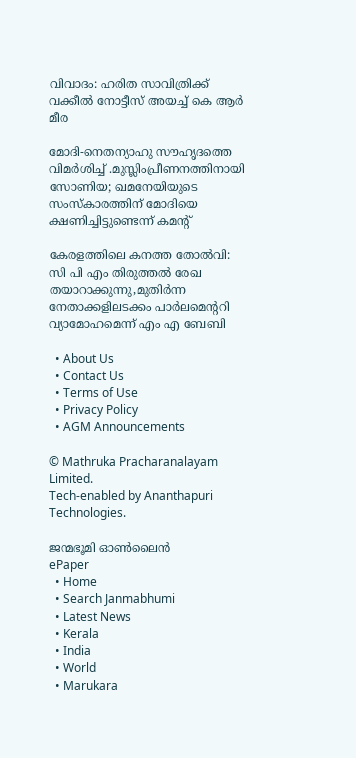വിവാദം: ഹരിത സാവിത്രിക്ക് വക്കീല്‍ നോട്ടീസ് അയച്ച് കെ ആര്‍ മീര

മോദി-നെതന്യാഹു സൗഹൃദത്തെ വിമര്‍ശിച്ച് .മുസ്ലിംപ്രീണനത്തിനായി സോണിയ; ഖമനേയിയുടെ സംസ്കാരത്തിന് മോദിയെ ക്ഷണിച്ചിട്ടുണ്ടെന്ന് കമന്‍റ്

കേരളത്തിലെ കനത്ത തോല്‍വി: സി പി എം തിരുത്തല്‍ രേഖ തയാറാക്കുന്നു,മുതിര്‍ന്ന നേതാക്കളിലടക്കം പാര്‍ലമെന്ററി വ്യാമോഹമെന്ന് എം എ ബേബി

  • About Us
  • Contact Us
  • Terms of Use
  • Privacy Policy
  • AGM Announcements

© Mathruka Pracharanalayam Limited.
Tech-enabled by Ananthapuri Technologies.

ജന്മഭൂമി ഓണ്‍ലൈന്‍
ePaper
  • Home
  • Search Janmabhumi
  • Latest News
  • Kerala
  • India
  • World
  • Marukara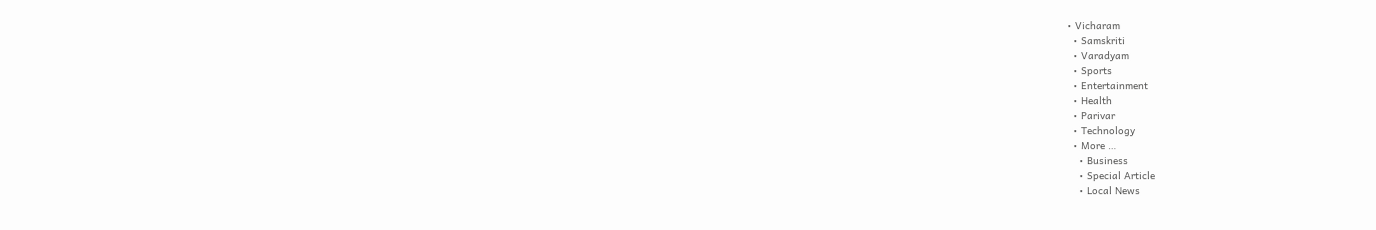• Vicharam
  • Samskriti
  • Varadyam
  • Sports
  • Entertainment
  • Health
  • Parivar
  • Technology
  • More …
    • Business
    • Special Article
    • Local News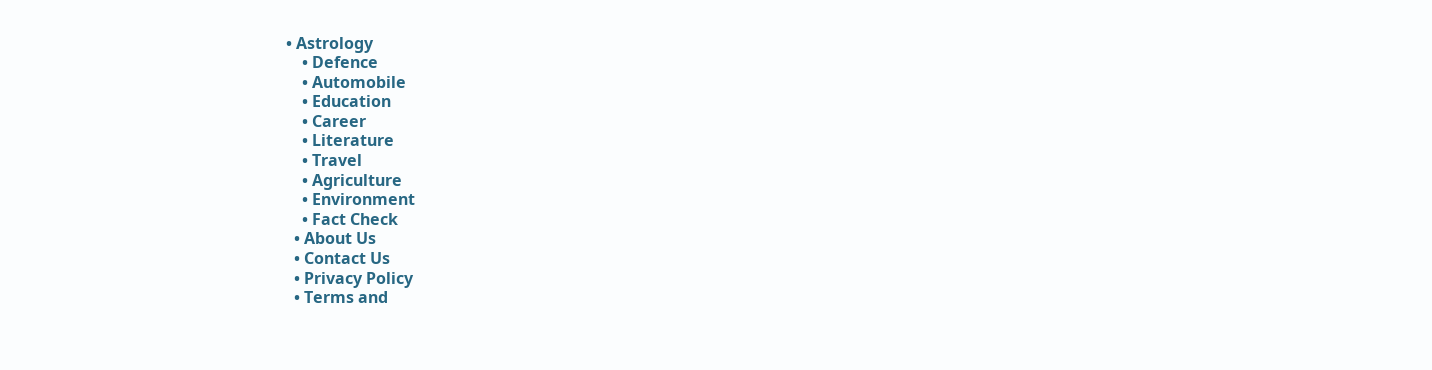• Astrology
    • Defence
    • Automobile
    • Education
    • Career
    • Literature
    • Travel
    • Agriculture
    • Environment
    • Fact Check
  • About Us
  • Contact Us
  • Privacy Policy
  • Terms and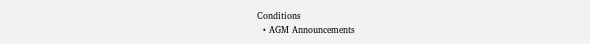Conditions
  • AGM Announcements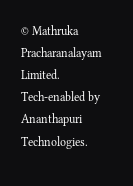© Mathruka Pracharanalayam Limited.
Tech-enabled by Ananthapuri Technologies.